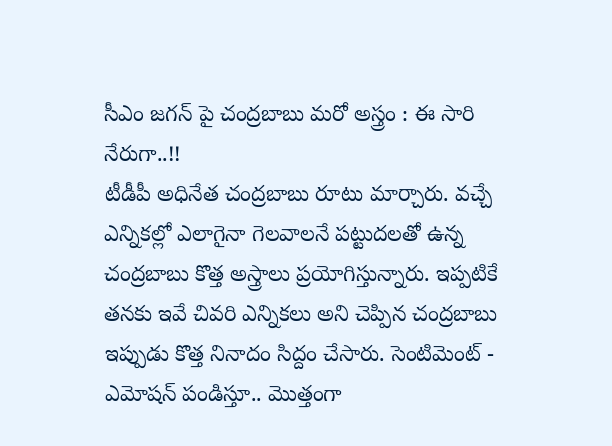సీఎం జగన్ పై చంద్రబాబు మరో అస్త్రం : ఈ సారి నేరుగా..!!
టీడీపీ అధినేత చంద్రబాబు రూటు మార్చారు. వచ్చే ఎన్నికల్లో ఎలాగైనా గెలవాలనే పట్టుదలతో ఉన్న చంద్రబాబు కొత్త అస్త్రాలు ప్రయోగిస్తున్నారు. ఇప్పటికే తనకు ఇవే చివరి ఎన్నికలు అని చెప్పిన చంద్రబాబు ఇప్పుడు కొత్త నినాదం సిద్దం చేసారు. సెంటిమెంట్ - ఎమోషన్ పండిస్తూ.. మొత్తంగా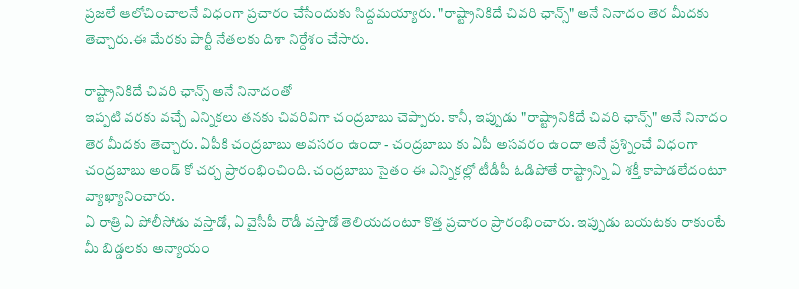ప్రజలే ఆలోచించాలనే విధంగా ప్రచారం చేసేందుకు సిద్దమయ్యారు. "రాష్ట్రానికిదే చివరి ఛాన్స్" అనే నినాదం తెర మీదకు తెచ్చారు.ఈ మేరకు పార్టీ నేతలకు దిశా నిర్దేశం చేసారు.

రాష్ట్రానికిదే చివరి ఛాన్స్ అనే నినాదంతో
ఇప్పటి వరకు వచ్చే ఎన్నికలు తనకు చివరివిగా చంద్రబాబు చెప్పారు. కానీ, ఇప్పుడు "రాష్ట్రానికిదే చివరి ఛాన్స్" అనే నినాదం తెర మీదకు తెచ్చారు. ఏపీకి చంద్రబాబు అవసరం ఉందా - చంద్రబాబు కు ఏపీ అసవరం ఉందా అనే ప్రశ్నించే విధంగా చంద్రబాబు అండ్ కో చర్చ ప్రారంభించింది. చంద్రబాబు సైతం ఈ ఎన్నికల్లో టీడీపీ ఓడిపోతే రాష్ట్రాన్ని ఏ శక్తీ కాపాడలేదంటూ వ్యాఖ్యానించారు.
ఏ రాత్రి ఏ పోలీసోడు వస్తాడో, ఏ వైసీపీ రౌడీ వస్తాడో తెలియదంటూ కొత్త ప్రచారం ప్రారంభించారు. ఇప్పుడు బయటకు రాకుంటే మీ బిడ్డలకు అన్యాయం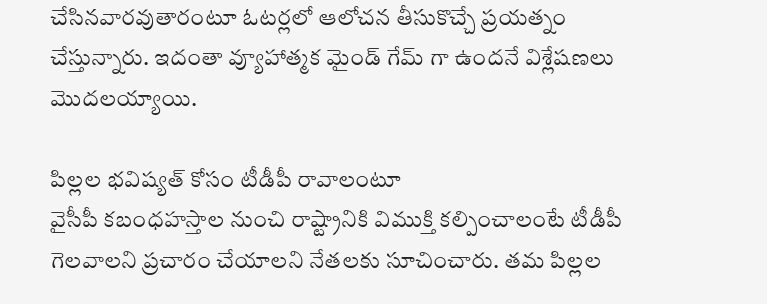చేసినవారవుతారంటూ ఓటర్లలో ఆలోచన తీసుకొచ్చే ప్రయత్నం చేస్తున్నారు. ఇదంతా వ్యూహాత్మక మైండ్ గేమ్ గా ఉందనే విశ్లేషణలు మొదలయ్యాయి.

పిల్లల భవిష్యత్ కోసం టీడీపీ రావాలంటూ
వైసీపీ కబంధహస్తాల నుంచి రాష్ట్రానికి విముక్తి కల్పించాలంటే టీడీపీ గెలవాలని ప్రచారం చేయాలని నేతలకు సూచించారు. తమ పిల్లల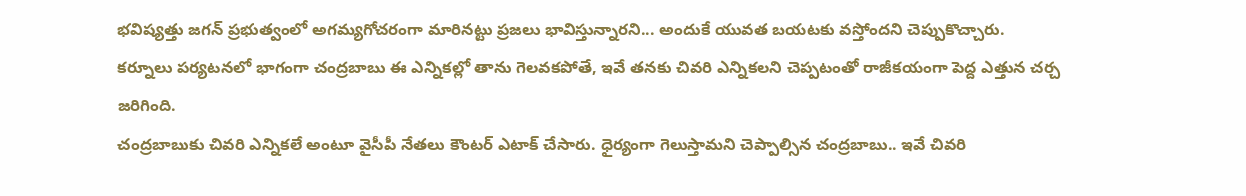భవిష్యత్తు జగన్ ప్రభుత్వంలో అగమ్యగోచరంగా మారినట్టు ప్రజలు భావిస్తున్నారని... అందుకే యువత బయటకు వస్తోందని చెప్పుకొచ్చారు. కర్నూలు పర్యటనలో భాగంగా చంద్రబాబు ఈ ఎన్నికల్లో తాను గెలవకపోతే, ఇవే తనకు చివరి ఎన్నికలని చెప్పటంతో రాజీకయంగా పెద్ద ఎత్తున చర్చ జరిగింది.
చంద్రబాబుకు చివరి ఎన్నికలే అంటూ వైసీపీ నేతలు కౌంటర్ ఎటాక్ చేసారు. ధైర్యంగా గెలుస్తామని చెప్పాల్సిన చంద్రబాబు.. ఇవే చివరి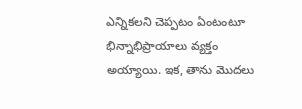ఎన్నికలని చెప్పటం ఏంటంటూ భిన్నాభిప్రాయాలు వ్యక్తం అయ్యాయి. ఇక, తాను మొదలు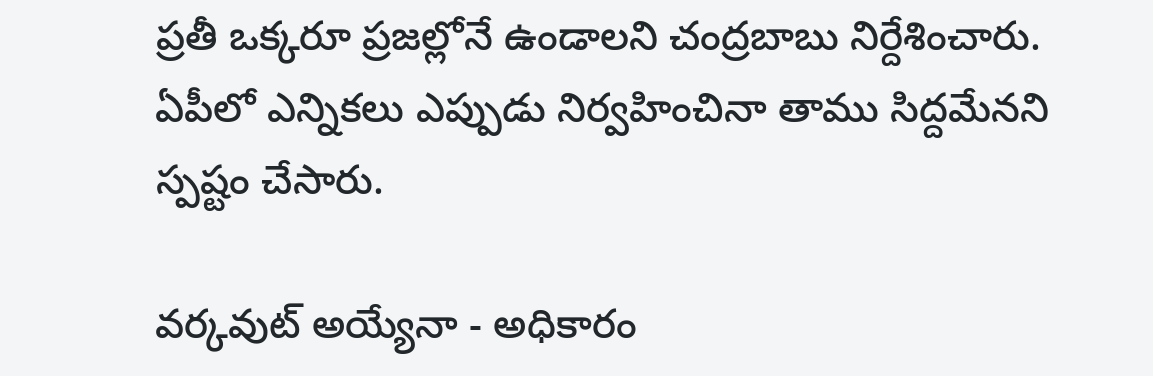ప్రతీ ఒక్కరూ ప్రజల్లోనే ఉండాలని చంద్రబాబు నిర్దేశించారు. ఏపీలో ఎన్నికలు ఎప్పుడు నిర్వహించినా తాము సిద్దమేనని స్పష్టం చేసారు.

వర్కవుట్ అయ్యేనా - అధికారం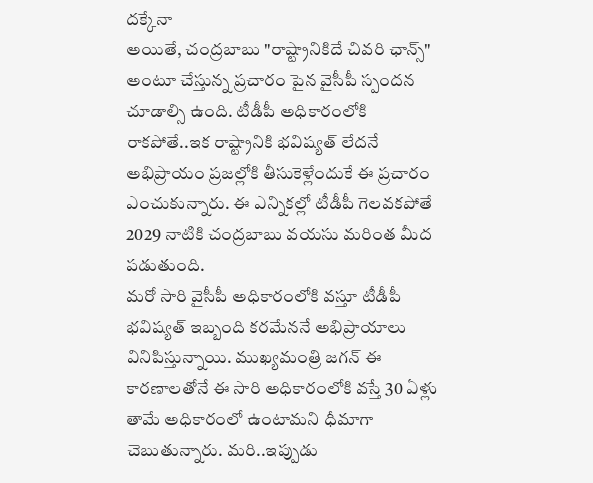దక్కేనా
అయితే, చంద్రబాబు "రాష్ట్రానికిదే చివరి ఛాన్స్" అంటూ చేస్తున్న ప్రచారం పైన వైసీపీ స్పందన చూడాల్సి ఉంది. టీడీపీ అధికారంలోకి రాకపోతే..ఇక రాష్ట్రానికి భవిష్యత్ లేదనే అభిప్రాయం ప్రజల్లోకి తీసుకెళ్లేందుకే ఈ ప్రచారం ఎంచుకున్నారు. ఈ ఎన్నికల్లో టీడీపీ గెలవకపోతే 2029 నాటికి చంద్రబాబు వయసు మరింత మీద పడుతుంది.
మరో సారి వైసీపీ అధికారంలోకి వస్తూ టీడీపీ భవిష్యత్ ఇబ్బంది కరమేననే అభిప్రాయాలు వినిపిస్తున్నాయి. ముఖ్యమంత్రి జగన్ ఈ కారణాలతోనే ఈ సారి అధికారంలోకి వస్తే 30 ఏళ్లు తామే అధికారంలో ఉంటామని ధీమాగా చెబుతున్నారు. మరి..ఇప్పుడు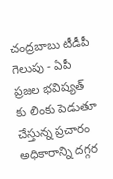చంద్రబాబు టీడీపీ గెలుపు - ఏపీ ప్రజల భవిష్యత్ కు లింకు పెడుతూ చేస్తున్న ప్రచారం అధికారాన్ని దగ్గర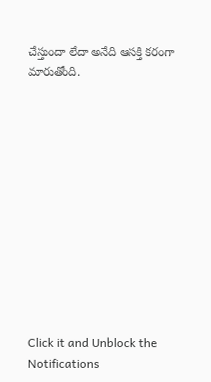చేస్తుందా లేదా అనేది ఆసక్తి కరంగా మారుతోంది.












Click it and Unblock the Notifications